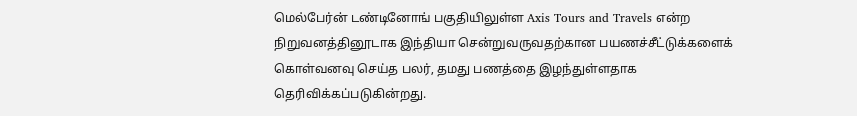மெல்பேர்ன் டண்டினோங் பகுதியிலுள்ள Axis Tours and Travels என்ற நிறுவனத்தினூடாக இந்தியா சென்றுவருவதற்கான பயணச்சீட்டுக்களைக் கொள்வனவு செய்த பலர், தமது பணத்தை இழந்துள்ளதாக தெரிவிக்கப்படுகின்றது.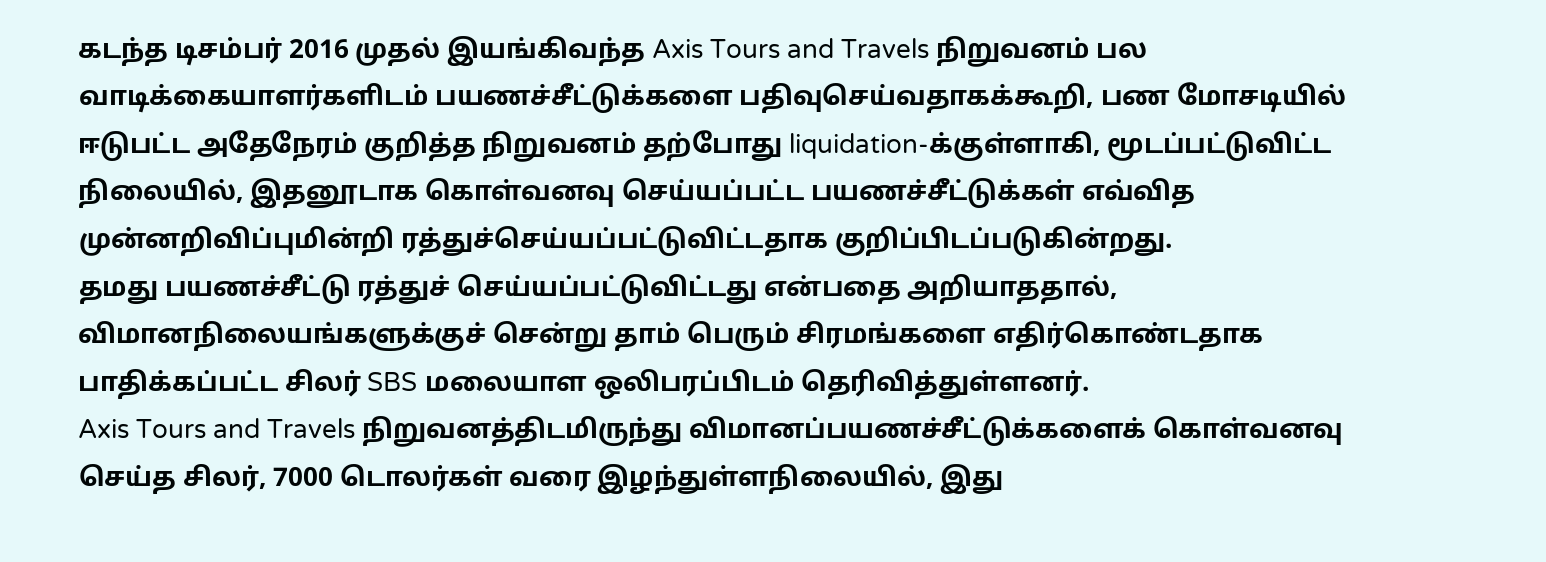கடந்த டிசம்பர் 2016 முதல் இயங்கிவந்த Axis Tours and Travels நிறுவனம் பல வாடிக்கையாளர்களிடம் பயணச்சீட்டுக்களை பதிவுசெய்வதாகக்கூறி, பண மோசடியில் ஈடுபட்ட அதேநேரம் குறித்த நிறுவனம் தற்போது liquidation-க்குள்ளாகி, மூடப்பட்டுவிட்ட நிலையில், இதனூடாக கொள்வனவு செய்யப்பட்ட பயணச்சீட்டுக்கள் எவ்வித முன்னறிவிப்புமின்றி ரத்துச்செய்யப்பட்டுவிட்டதாக குறிப்பிடப்படுகின்றது.
தமது பயணச்சீட்டு ரத்துச் செய்யப்பட்டுவிட்டது என்பதை அறியாததால், விமானநிலையங்களுக்குச் சென்று தாம் பெரும் சிரமங்களை எதிர்கொண்டதாக பாதிக்கப்பட்ட சிலர் SBS மலையாள ஒலிபரப்பிடம் தெரிவித்துள்ளனர்.
Axis Tours and Travels நிறுவனத்திடமிருந்து விமானப்பயணச்சீட்டுக்களைக் கொள்வனவு செய்த சிலர், 7000 டொலர்கள் வரை இழந்துள்ளநிலையில், இது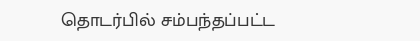தொடர்பில் சம்பந்தப்பட்ட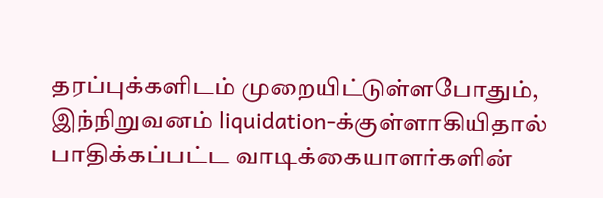தரப்புக்களிடம் முறையிட்டுள்ளபோதும், இந்நிறுவனம் liquidation-க்குள்ளாகியிதால் பாதிக்கப்பட்ட வாடிக்கையாளர்களின்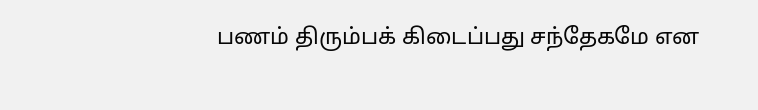பணம் திரும்பக் கிடைப்பது சந்தேகமே என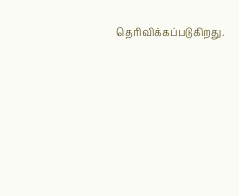தெரிவிக்கப்படுகிறது.